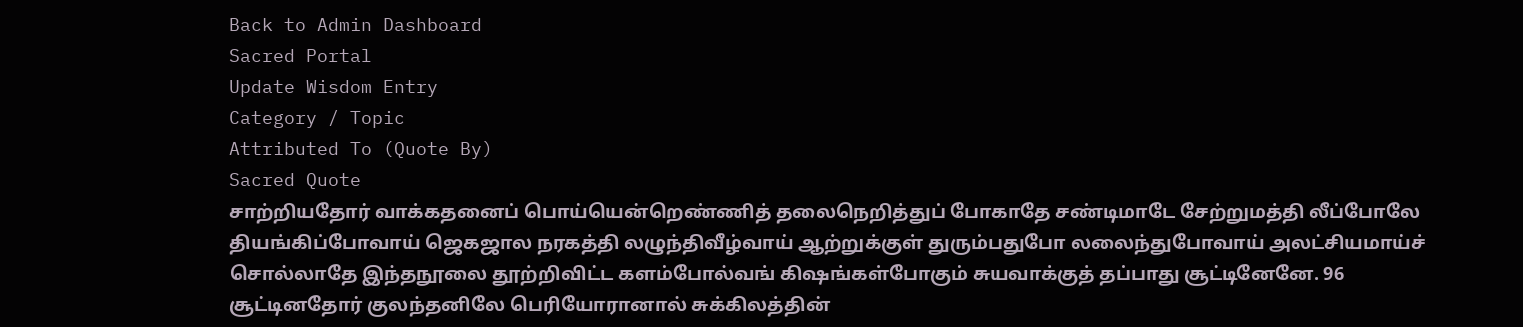Back to Admin Dashboard
Sacred Portal
Update Wisdom Entry
Category / Topic
Attributed To (Quote By)
Sacred Quote
சாற்றியதோர் வாக்கதனைப் பொய்யென்றெண்ணித் தலைநெறித்துப் போகாதே சண்டிமாடே சேற்றுமத்தி லீப்போலே தியங்கிப்போவாய் ஜெகஜால நரகத்தி லழுந்திவீழ்வாய் ஆற்றுக்குள் துரும்பதுபோ லலைந்துபோவாய் அலட்சியமாய்ச் சொல்லாதே இந்தநூலை தூற்றிவிட்ட களம்போல்வங் கிஷங்கள்போகும் சுயவாக்குத் தப்பாது சூட்டினேனே. 96 சூட்டினதோர் குலந்தனிலே பெரியோரானால் சுக்கிலத்தின்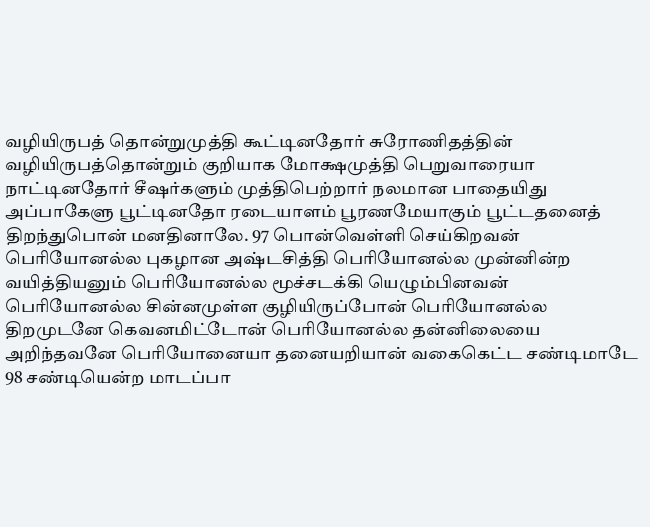வழியிருபத் தொன்றுமுத்தி கூட்டினதோர் சுரோணிதத்தின் வழியிருபத்தொன்றும் குறியாக மோக்ஷமுத்தி பெறுவாரையா நாட்டினதோர் சீஷர்களும் முத்திபெற்றார் நலமான பாதையிது அப்பாகேளு பூட்டினதோ ரடையாளம் பூரணமேயாகும் பூட்டதனைத் திறந்துபொன் மனதினாலே. 97 பொன்வெள்ளி செய்கிறவன் பெரியோனல்ல புகழான அஷ்டசித்தி பெரியோனல்ல முன்னின்ற வயித்தியனும் பெரியோனல்ல மூச்சடக்கி யெழும்பினவன் பெரியோனல்ல சின்னமுள்ள குழியிருப்போன் பெரியோனல்ல திறமுடனே கெவனமிட்டோன் பெரியோனல்ல தன்னிலையை அறிந்தவனே பெரியோனையா தனையறியான் வகைகெட்ட சண்டிமாடே 98 சண்டியென்ற மாடப்பா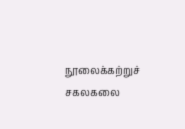நூலைக்கற்றுச் சகலகலை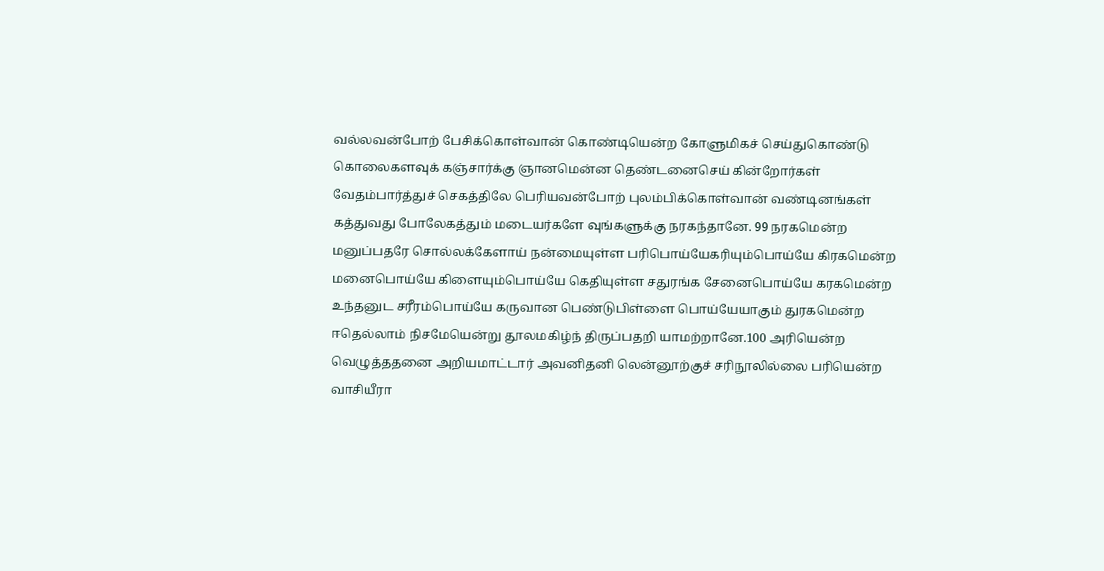வல்லவன்போற் பேசிக்கொள்வான் கொண்டியென்ற கோளுமிகச் செய்துகொண்டு கொலைகளவுக் கஞ்சார்க்கு ஞானமென்ன தெண்டனைசெய் கின்றோர்கள் வேதம்பார்த்துச் செகத்திலே பெரியவன்போற் புலம்பிக்கொள்வான் வண்டினங்கள் கத்துவது போலேகத்தும் மடையர்களே வுங்களுக்கு நரகந்தானே. 99 நரகமென்ற மனுப்பதரே சொல்லக்கேளாய் நன்மையுள்ள பரிபொய்யேகரியும்பொய்யே கிரகமென்ற மனைபொய்யே கிளையும்பொய்யே கெதியுள்ள சதுரங்க சேனைபொய்யே கரகமென்ற உந்தனுட சரீரம்பொய்யே கருவான பெண்டுபிள்ளை பொய்யேயாகும் துரகமென்ற ஈதெல்லாம் நிசமேயென்று தூலமகிழ்ந் திருப்பதறி யாமற்றானே.100 அரியென்ற வெழுத்ததனை அறியமாட்டார் அவனிதனி லென்னூற்குச் சரிநூலில்லை பரியென்ற வாசியீரா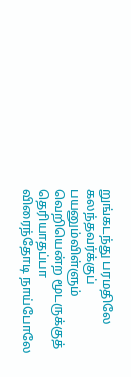றுங்கடந்து பரமதிலே கலந்தவர்க்குப் பயனும்விள்ளும் வெறியென்ற மூடருக்குத் தெரியாதப்பா விரைந்தோடி நாய்போலே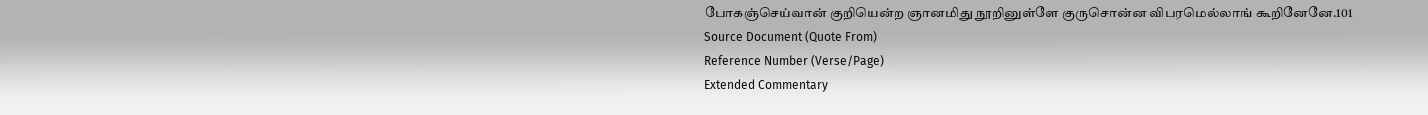போகஞ்செய்வான் குறியென்ற ஞானமிது நூறினுள்ளே குருசொன்ன விபரமெல்லாங் கூறினேனே.101
Source Document (Quote From)
Reference Number (Verse/Page)
Extended Commentary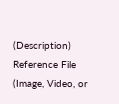(Description)
Reference File (Image, Video, or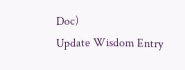Doc)
Update Wisdom Entry